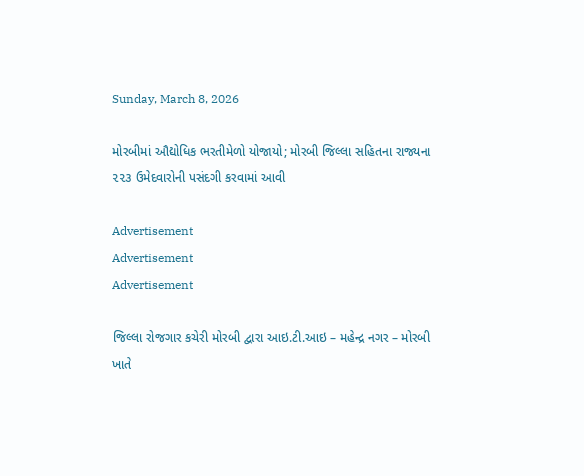Sunday, March 8, 2026

મોરબીમાં ઔદ્યોધિક ભરતીમેળો યોજાયો; મોરબી જિલ્લા સહિતના રાજ્યના ૨૨૩ ઉમેદવારોની પસંદગી કરવામાં આવી

Advertisement
Advertisement
Advertisement

જિલ્લા રોજગાર કચેરી મોરબી દ્વારા આઇ.ટી.આઇ – મહેન્દ્ર નગર – મોરબી ખાતે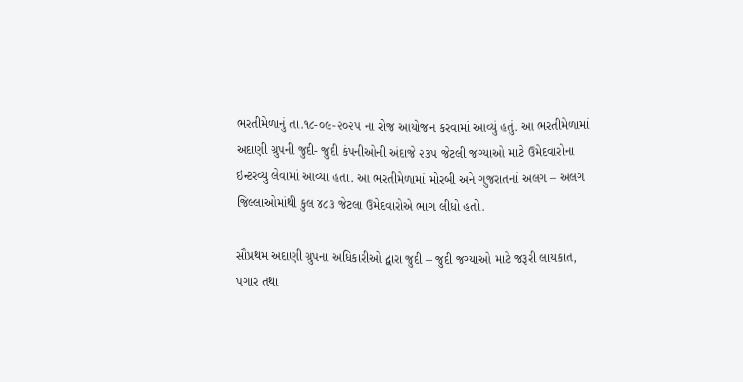ભરતીમેળાનું તા.૧૮-૦૯-૨૦૨૫ ના રોજ આયોજન કરવામાં આવ્યું હતું. આ ભરતીમેળામાં અદાણી ગ્રુપની જુદી- જુદી કંપનીઓની અંદાજે ૨૩૫ જેટલી જગ્યાઓ માટે ઉમેદવારોના ઇન્ટરવ્યુ લેવામાં આવ્યા હતા. આ ભરતીમેળામાં મોરબી અને ગુજરાતનાં અલગ – અલગ જિલ્લાઓમાંથી કુલ ૪૮૩ જેટલા ઉમેદવારોએ ભાગ લીધો હતો.

સૌપ્રથમ અદાણી ગ્રુપના અધિકારીઓ દ્વારા જુદી – જુદી જગ્યાઓ માટે જરૂરી લાયકાત, પગાર તથા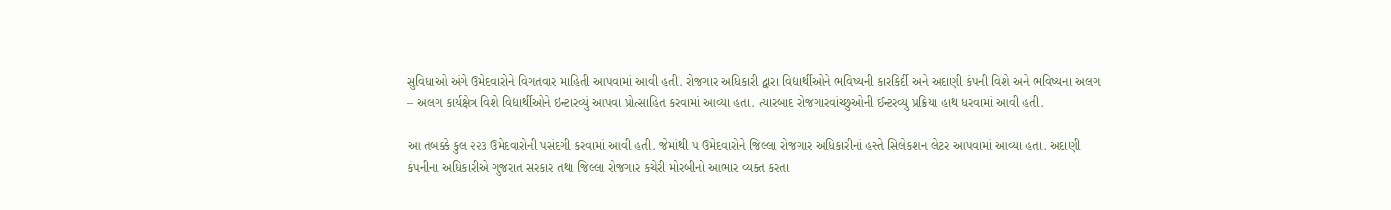સુવિધાઓ અંગે ઉમેદવારોને વિગતવાર માહિતી આપવામાં આવી હતી. રોજગાર અધિકારી દ્વારા વિદ્યાર્થીઓને ભવિષ્યની કારકિર્દી અને અદાણી કંપની વિશે અને ભવિષ્યના અલગ – અલગ કાર્યક્ષેત્ર વિશે વિદ્યાર્થીઓને ઇન્ટારવ્યું આપવા પ્રોત્સાહિત કરવામાં આવ્યા હતા. ત્યારબાદ રોજગારવાંચ્છુઓની ઈન્ટરવ્યુ પ્રક્રિયા હાથ ધરવામાં આવી હતી.

આ તબક્કે કુલ ૨૨૩ ઉમેદવારોની પસંદગી કરવામાં આવી હતી. જેમાંથી ૫ ઉમેદવારોને જિલ્લા રોજગાર અધિકારીનાં હસ્તે સિલેકશન લેટર આપવામાં આવ્યા હતા. અદાણી કંપનીના અધિકારીએ ગુજરાત સરકાર તથા જિલ્લા રોજગાર કચેરી મોરબીનો આભાર વ્યક્ત કરતા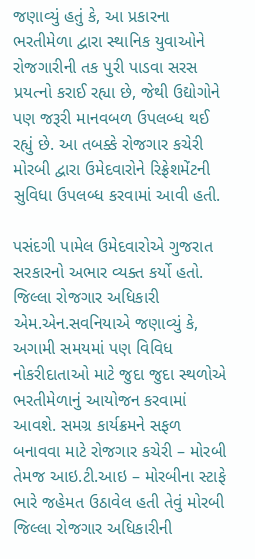જણાવ્યું હતું કે, આ પ્રકારના ભરતીમેળા દ્વારા સ્થાનિક યુવાઓને રોજગારીની તક પુરી પાડવા સરસ પ્રયત્નો કરાઈ રહ્યા છે, જેથી ઉદ્યોગોને પણ જરૂરી માનવબળ ઉપલબ્ધ થઈ રહ્યું છે. આ તબક્કે રોજગાર કચેરી મોરબી દ્વારા ઉમેદવારોને રિફ્રેશમેંટની સુવિધા ઉપલબ્ધ કરવામાં આવી હતી.

પસંદગી પામેલ ઉમેદવારોએ ગુજરાત સરકારનો અભાર વ્યક્ત કર્યો હતો. જિલ્લા રોજગાર અધિકારી એમ.એન.સવનિયાએ જણાવ્યું કે, અગામી સમયમાં પણ વિવિધ નોકરીદાતાઓ માટે જુદા જુદા સ્થળોએ ભરતીમેળાનું આયોજન કરવામાં આવશે. સમગ્ર કાર્યક્રમને સફળ બનાવવા માટે રોજગાર કચેરી – મોરબી તેમજ આઇ.ટી.આઇ – મોરબીના સ્ટાફે ભારે જહેમત ઉઠાવેલ હતી તેવું મોરબી જિલ્લા રોજગાર અધિકારીની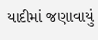યાદીમાં જણાવાયું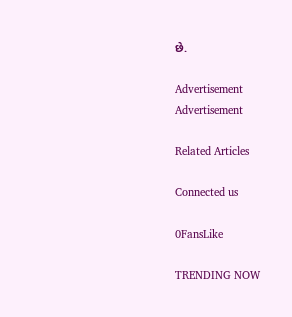છે.

Advertisement
Advertisement

Related Articles

Connected us

0FansLike

TRENDING NOW